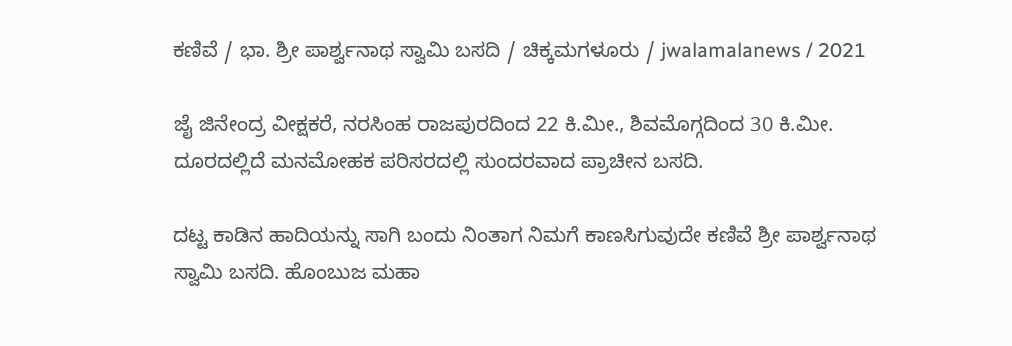ಕಣಿವೆ / ಭಾ. ಶ್ರೀ ಪಾರ್ಶ್ವನಾಥ ಸ್ವಾಮಿ ಬಸದಿ / ಚಿಕ್ಕಮಗಳೂರು / jwalamalanews / 2021

ಜೈ ಜಿನೇಂದ್ರ ವೀಕ್ಷಕರೆ, ನರಸಿಂಹ ರಾಜಪುರದಿಂದ 22 ಕಿ.ಮೀ., ಶಿವಮೊಗ್ಗದಿಂದ 30 ಕಿ.ಮೀ. ದೂರದಲ್ಲಿದೆ ಮನಮೋಹಕ ಪರಿಸರದಲ್ಲಿ ಸುಂದರವಾದ ಪ್ರಾಚೀನ ಬಸದಿ.

ದಟ್ಟ ಕಾಡಿನ ಹಾದಿಯನ್ನು ಸಾಗಿ ಬಂದು ನಿಂತಾಗ ನಿಮಗೆ ಕಾಣಸಿಗುವುದೇ ಕಣಿವೆ ಶ್ರೀ ಪಾರ್ಶ್ವನಾಥ ಸ್ವಾಮಿ ಬಸದಿ. ಹೊಂಬುಜ ಮಹಾ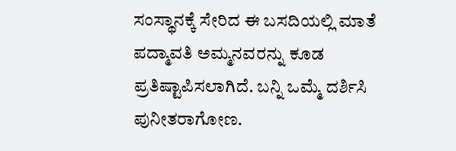ಸಂಸ್ಥಾನಕ್ಕೆ ಸೇರಿದ ಈ ಬಸದಿಯಲ್ಲಿ ಮಾತೆ ಪದ್ಮಾವತಿ ಅಮ್ಮನವರನ್ನು ಕೂಡ ಪ್ರತಿಷ್ಟಾಪಿಸಲಾಗಿದೆ. ಬನ್ನಿ ಒಮ್ಮೆ ದರ್ಶಿಸಿ ಪುನೀತರಾಗೋಣ.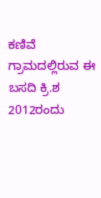ಕಣಿವೆ ಗ್ರಾಮದಲ್ಲಿರುವ ಈ ಬಸದಿ ಕ್ರಿ.ಶ 2012ರಂದು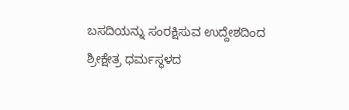ಬಸದಿಯನ್ನು ಸಂರಕ್ಷಿಸುವ ಉದ್ದೇಶದಿಂದ ಶ್ರೀಕ್ಷೇತ್ರ ಧರ್ಮಸ್ಥಳದ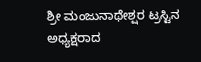ಶ್ರೀ ಮಂಜುನಾಥೇಶ್ಷರ ಟ್ರಸ್ಟಿನ ಅಧ್ಯಕ್ಷರಾದ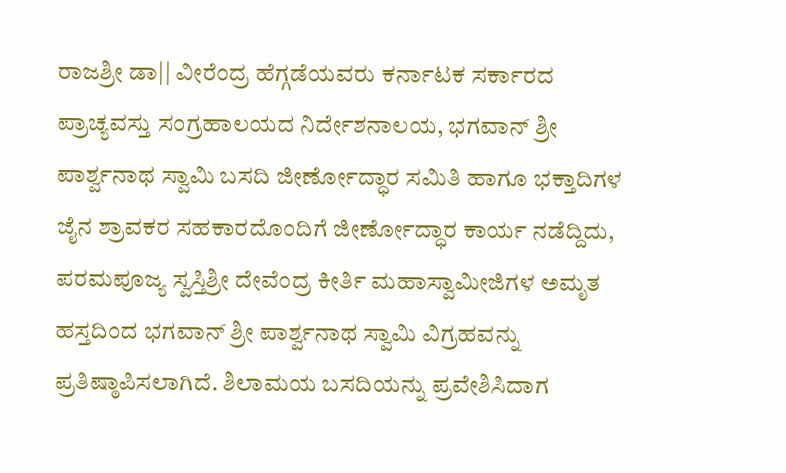ರಾಜಶ್ರೀ ಡಾ|| ವೀರೆಂದ್ರ ಹೆಗ್ಗಡೆಯವರು ಕರ್ನಾಟಕ ಸರ್ಕಾರದ ಪ್ರಾಚ್ಯವಸ್ತು ಸಂಗ್ರಹಾಲಯದ ನಿರ್ದೇಶನಾಲಯ, ಭಗವಾನ್ ಶ್ರೀ ಪಾರ್ಶ್ವನಾಥ ಸ್ವಾಮಿ ಬಸದಿ ಜೀರ್ಣೋದ್ಧಾರ ಸಮಿತಿ ಹಾಗೂ ಭಕ್ತಾದಿಗಳ ಜೈನ ಶ್ರಾವಕರ ಸಹಕಾರದೊಂದಿಗೆ ಜೀರ್ಣೋದ್ಧಾರ ಕಾರ್ಯ ನಡೆದ್ದಿದು, ಪರಮಪೂಜ್ಯ ಸ್ವಸ್ತಿಶ್ರೀ ದೇವೆಂದ್ರ ಕೀರ್ತಿ ಮಹಾಸ್ವಾಮೀಜಿಗಳ ಅಮೃತ ಹಸ್ತದಿಂದ ಭಗವಾನ್ ಶ್ರೀ ಪಾರ್ಶ್ವನಾಥ ಸ್ವಾಮಿ ವಿಗ್ರಹವನ್ನು ಪ್ರತಿಷ್ಠಾಪಿಸಲಾಗಿದೆ. ಶಿಲಾಮಯ ಬಸದಿಯನ್ನು ಪ್ರವೇಶಿಸಿದಾಗ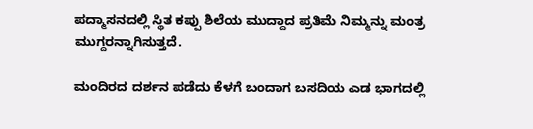ಪದ್ಮಾಸನದಲ್ಲಿ ಸ್ಥಿತ ಕಪ್ಪು ಶಿಲೆಯ ಮುದ್ದಾದ ಪ್ರತಿಮೆ ನಿಮ್ಮನ್ನು ಮಂತ್ರ ಮುಗ್ದರನ್ನಾಗಿಸುತ್ತದೆ.

ಮಂದಿರದ ದರ್ಶನ ಪಡೆದು ಕೆಳಗೆ ಬಂದಾಗ ಬಸದಿಯ ಎಡ ಭಾಗದಲ್ಲಿ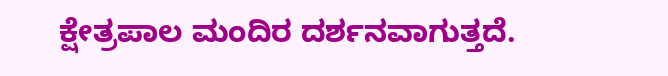ಕ್ಷೇತ್ರಪಾಲ ಮಂದಿರ ದರ್ಶನವಾಗುತ್ತದೆ.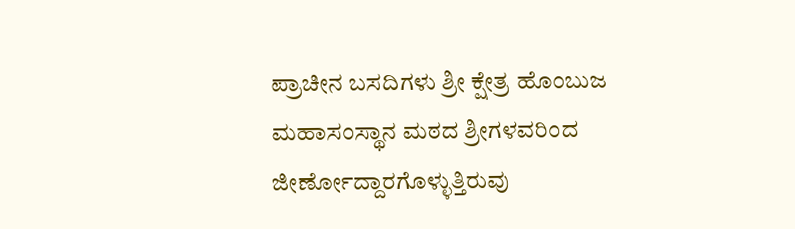ಪ್ರಾಚೀನ ಬಸದಿಗಳು ಶ್ರೀ ಕ್ಷೇತ್ರ ಹೊಂಬುಜ ಮಹಾಸಂಸ್ಥಾನ ಮಠದ ಶ್ರೀಗಳವರಿಂದ ಜೀರ್ಣೋದ್ದಾರಗೊಳ್ಳುತ್ತಿರುವು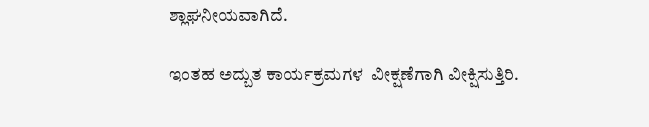ಶ್ಲಾಘನೀಯವಾಗಿದೆ.

ಇಂತಹ ಅದ್ಬುತ ಕಾರ್ಯಕ್ರಮಗಳ  ವೀಕ್ಷಣೆಗಾಗಿ ವೀಕ್ಷಿಸುತ್ತಿರಿ.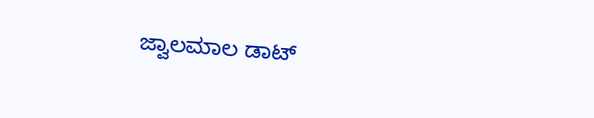ಜ್ವಾಲಮಾಲ ಡಾಟ್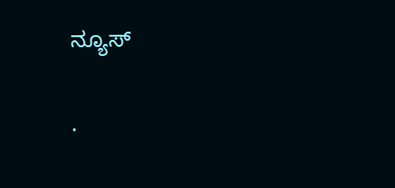ನ್ಯೂಸ್

.